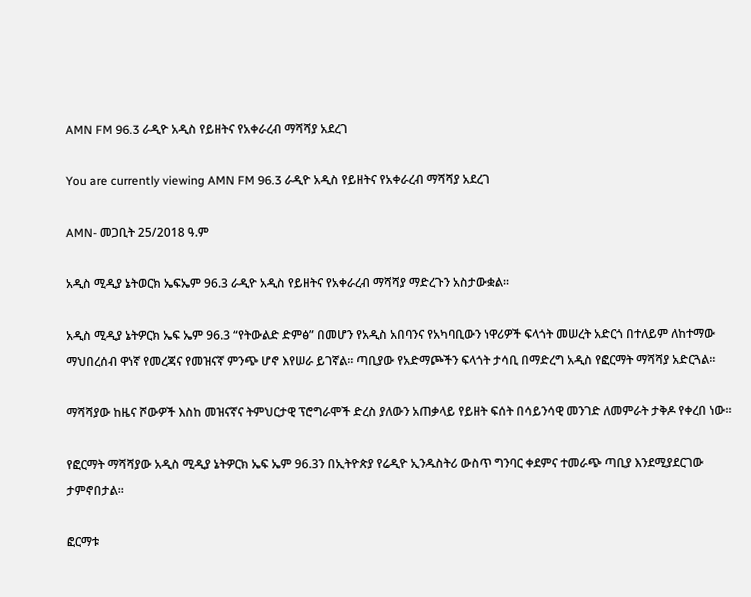AMN FM 96.3 ራዲዮ አዲስ የይዘትና የአቀራረብ ማሻሻያ አደረገ

You are currently viewing AMN FM 96.3 ራዲዮ አዲስ የይዘትና የአቀራረብ ማሻሻያ አደረገ

AMN- መጋቢት 25/2018 ዓ.ም

አዲስ ሚዲያ ኔትወርክ ኤፍኤም 96.3 ራዲዮ አዲስ የይዘትና የአቀራረብ ማሻሻያ ማድረጉን አስታውቋል።

አዲስ ሚዲያ ኔትዎርክ ኤፍ ኤም 96.3 “የትውልድ ድምፅ” በመሆን የአዲስ አበባንና የአካባቢውን ነዋሪዎች ፍላጎት መሠረት አድርጎ በተለይም ለከተማው ማህበረሰብ ዋነኛ የመረጃና የመዝናኛ ምንጭ ሆኖ እየሠራ ይገኛል። ጣቢያው የአድማጮችን ፍላጎት ታሳቢ በማድረግ አዲስ የፎርማት ማሻሻያ አድርጓል።

ማሻሻያው ከዜና ሾውዎች እስከ መዝናኛና ትምህርታዊ ፕሮግራሞች ድረስ ያለውን አጠቃላይ የይዘት ፍሰት በሳይንሳዊ መንገድ ለመምራት ታቅዶ የቀረበ ነው።

የፎርማት ማሻሻያው አዲስ ሚዲያ ኔትዎርክ ኤፍ ኤም 96.3ን በኢትዮጵያ የሬዲዮ ኢንዱስትሪ ውስጥ ግንባር ቀደምና ተመራጭ ጣቢያ እንደሚያደርገው ታምኖበታል።

ፎርማቱ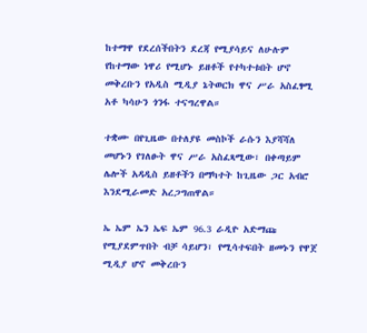ከተማዋ የደረሰችበትን ደረጃ የሚያሳይና ለሁሉም የከተማው ነዋሪ የሚሆኑ ይዘቶች የተካተቱበት ሆኖ መቅረቡን የአዲስ ሚዲያ ኔትወርክ ዋና ሥራ አስፈፃሚ አቶ ካሳሁን ጎንፋ ተናግረዋል።

ተቋሙ በየጊዜው በተለያዩ መስኮች ራሱን እያሻሻለ መሆኑን የገለፁት ዋና ሥራ አስፈጻሚው፣ በቀጣይም ሌሎች አዳዲስ ይዘቶችን በማካተት ከጊዜው ጋር አብሮ እንደሚራመድ አረጋግጠዋል።

ኤ ኤም ኤን ኤፍ ኤም 96.3 ራዲዮ አድማጩ የሚያደምጥበት ብቻ ሳይሆን፣ የሚሳተፍበት ዘመኑን የዋጀ ሚዲያ ሆኖ መቅረቡን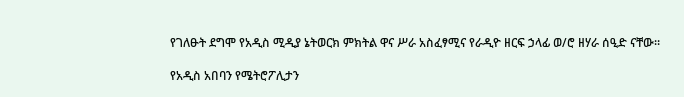የገለፁት ደግሞ የአዲስ ሚዲያ ኔትወርክ ምክትል ዋና ሥራ አስፈፃሚና የራዲዮ ዘርፍ ኃላፊ ወ/ሮ ዘሃራ ሰዒድ ናቸው።

የአዲስ አበባን የሜትሮፖሊታን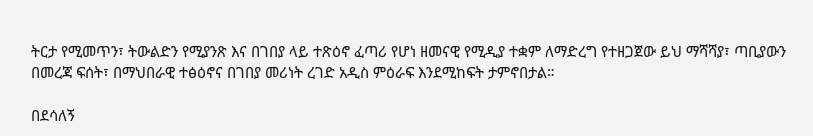ትርታ የሚመጥን፣ ትውልድን የሚያንጽ እና በገበያ ላይ ተጽዕኖ ፈጣሪ የሆነ ዘመናዊ የሚዲያ ተቋም ለማድረግ የተዘጋጀው ይህ ማሻሻያ፣ ጣቢያውን በመረጃ ፍሰት፣ በማህበራዊ ተፅዕኖና በገበያ መሪነት ረገድ አዲስ ምዕራፍ እንደሚከፍት ታምኖበታል።

በደሳለኝ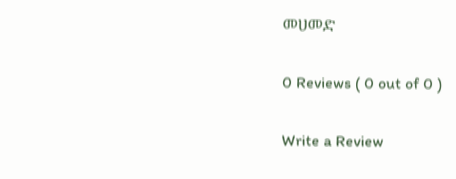መሀመድ

0 Reviews ( 0 out of 0 )

Write a Review